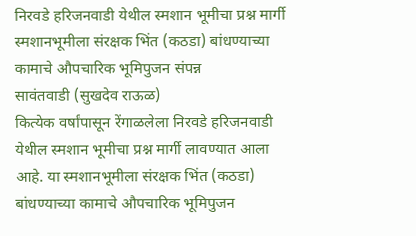निरवडे हरिजनवाडी येथील स्मशान भूमीचा प्रश्न मार्गी
स्मशानभूमीला संरक्षक भिंत (कठडा) बांधण्याच्या कामाचे औपचारिक भूमिपुजन संपन्न
सावंतवाडी (सुखदेव राऊळ)
कित्येक वर्षांपासून रेंगाळलेला निरवडे हरिजनवाडी येथील स्मशान भूमीचा प्रश्न मार्गी लावण्यात आला आहे. या स्मशानभूमीला संरक्षक भिंत (कठडा) बांधण्याच्या कामाचे औपचारिक भूमिपुजन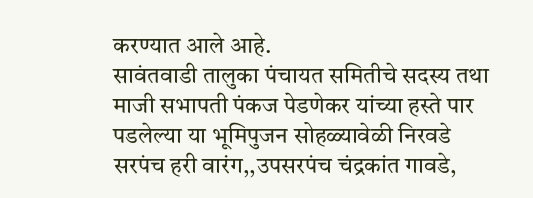करण्यात आले आहे.
सावंतवाडी तालुका पंचायत समितीचे सदस्य तथा माजी सभापती पंकज पेडणेकर यांच्या हस्ते पार पडलेल्या या भूमिपुजन सोहळ्यावेळी निरवडे सरपंच हरी वारंग,,उपसरपंच चंद्रकांत गावडे,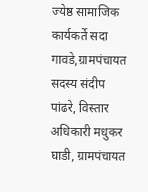ज्येष्ठ सामाजिक कार्यकर्ते सदा गावडे,ग्रामपंचायत सदस्य संदीप पांढरे, विस्तार अधिकारी मधुकर घाडी, ग्रामपंचायत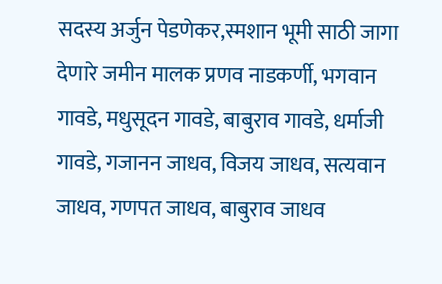सदस्य अर्जुन पेडणेकर,स्मशान भूमी साठी जागा देणारे जमीन मालक प्रणव नाडकर्णी, भगवान गावडे, मधुसूदन गावडे, बाबुराव गावडे, धर्माजी गावडे, गजानन जाधव, विजय जाधव, सत्यवान जाधव, गणपत जाधव, बाबुराव जाधव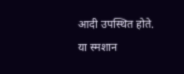आदी उपस्थित होते.
या स्मशान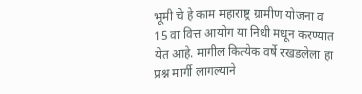भूमी चे हे काम महाराष्ट्र ग्रामीण योजना व 15 वा वित्त आयोग या निधी मधून करण्यात येत आहे. मागील कित्येक वर्षे रखडलेला हा प्रश्न मार्गी लागल्याने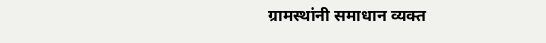ग्रामस्थांनी समाधान व्यक्त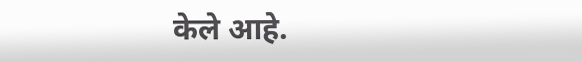केले आहे.